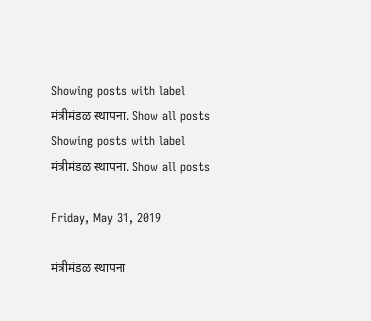Showing posts with label मंत्रीमंडळ स्थापना. Show all posts
Showing posts with label मंत्रीमंडळ स्थापना. Show all posts

Friday, May 31, 2019

मंत्रीमंडळ स्थापना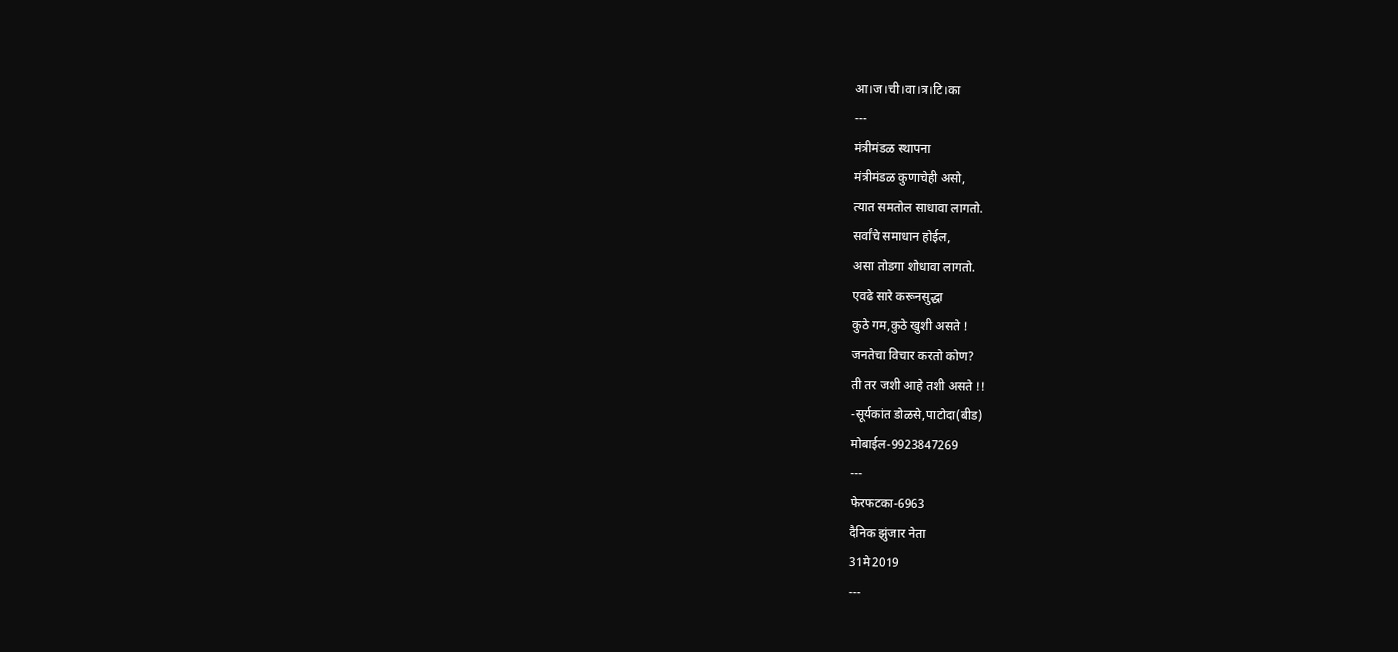आ।ज।ची।वा।त्र।टि।का
---
मंत्रीमंडळ स्थापना
मंत्रीमंडळ कुणाचेही असो,
त्यात समतोल साधावा लागतो.
सर्वांचे समाधान होईल,
असा तोडगा शोधावा लागतो.
एवढे सारे करूनसुद्धा
कुठे गम,कुठे खुशी असते !
जनतेचा विचार करतो कोण?
ती तर जशी आहे तशी असते !!
-सूर्यकांत डोळसे,पाटोदा(बीड)
मोबाईल-9923847269
---
फेरफटका-6963
दैनिक झुंजार नेता
31मे2019
---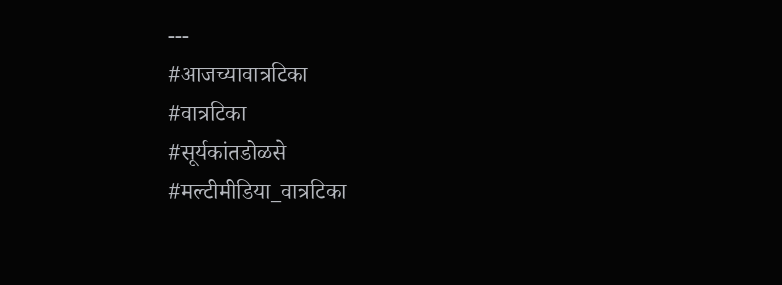---
#आजच्यावात्रटिका
#वात्रटिका
#सूर्यकांतडोळसे
#मल्टीमीडिया_वात्रटिका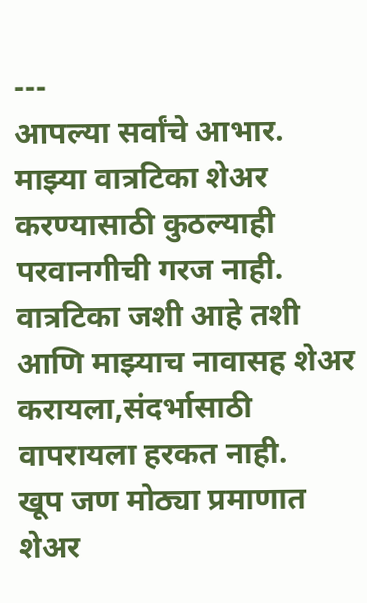---
आपल्या सर्वांचे आभार.
माझ्या वात्रटिका शेअर करण्यासाठी कुठल्याही परवानगीची गरज नाही.
वात्रटिका जशी आहे तशी आणि माझ्याच नावासह शेअर करायला,संदर्भासाठी वापरायला हरकत नाही.
खूप जण मोठ्या प्रमाणात शेअर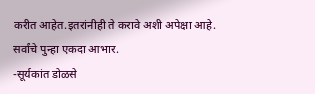करीत आहेत.इतरांनीही ते करावे अशी अपेक्षा आहे.
सर्वांचे पुन्हा एकदा आभार.
-सूर्यकांत डोळसे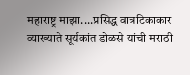महाराष्ट्र माझा....प्रसिद्ध वात्रटिकाकार व्याख्याते सूर्यकांत डोळसे यांची मराठी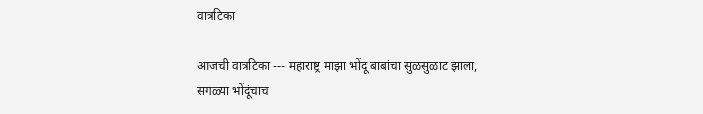वात्रटिका

आजची वात्रटिका --- महाराष्ट्र माझा भोंदू बाबांचा सुळसुळाट झाला, सगळ्या भोंदूंचाच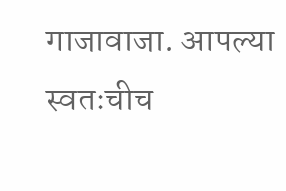गाजावाजा. आपल्या स्वतःचीच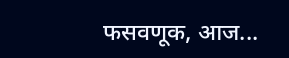फसवणूक, आज...